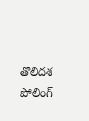తొలిదశ పోలింగ్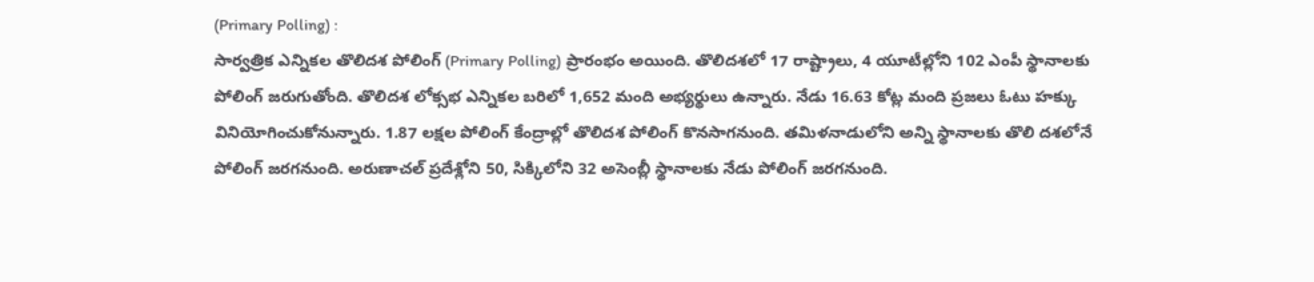(Primary Polling) :
సార్వత్రిక ఎన్నికల తొలిదశ పోలింగ్ (Primary Polling) ప్రారంభం అయింది. తొలిదశలో 17 రాష్ట్రాలు, 4 యూటీల్లోని 102 ఎంపీ స్థానాలకు పోలింగ్ జరుగుతోంది. తొలిదశ లోక్సభ ఎన్నికల బరిలో 1,652 మంది అభ్యర్థులు ఉన్నారు. నేడు 16.63 కోట్ల మంది ప్రజలు ఓటు హక్కు వినియోగించుకోనున్నారు. 1.87 లక్షల పోలింగ్ కేంద్రాల్లో తొలిదశ పోలింగ్ కొనసాగనుంది. తమిళనాడులోని అన్ని స్థానాలకు తొలి దశలోనే పోలింగ్ జరగనుంది. అరుణాచల్ ప్రదేశ్లోని 50, సిక్కిలోని 32 అసెంబ్లీ స్థానాలకు నేడు పోలింగ్ జరగనుంది.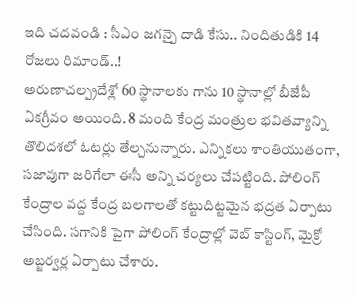ఇది చదవండి : సీఎం జగన్పై దాడి కేసు.. నిందితుడికి 14 రోజలు రిమాండ్..!
అరుణాచల్ప్రదేశ్లో 60 స్థానాలకు గాను 10 స్థానాల్లో బీజేపీ ఏకగ్రీవం అయింది. 8 మంది కేంద్ర మంత్రుల భవితవ్యాన్ని తొలిదశలో ఓటర్లు తేల్చనున్నారు. ఎన్నికలు శాంతియుతంగా, సజావుగా జరిగేలా ఈసీ అన్ని చర్యలు చేపట్టింది. పోలింగ్ కేంద్రాల వద్ద కేంద్ర బలగాలతో కట్టుదిట్టమైన భద్రత ఏర్పాటు చేసింది. సగానికి పైగా పోలింగ్ కేంద్రాల్లో వెబ్ కాస్టింగ్, మైక్రో అబ్జర్వర్ల ఏర్పాటు చేశారు.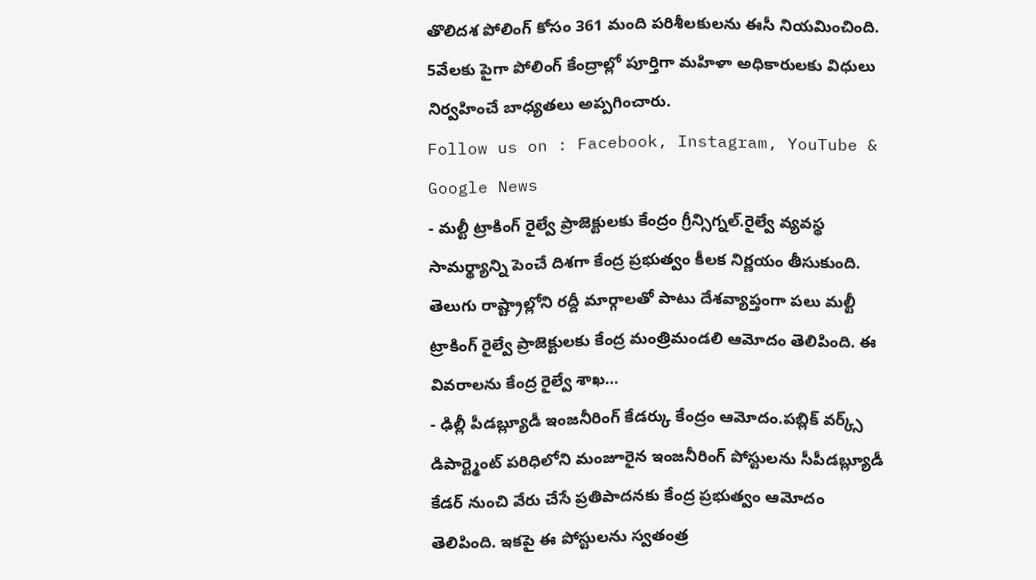తొలిదశ పోలింగ్ కోసం 361 మంది పరిశీలకులను ఈసీ నియమించింది. 5వేలకు పైగా పోలింగ్ కేంద్రాల్లో పూర్తిగా మహిళా అధికారులకు విధులు నిర్వహించే బాధ్యతలు అప్పగించారు.
Follow us on : Facebook, Instagram, YouTube & Google News
- మల్టీ ట్రాకింగ్ రైల్వే ప్రాజెక్టులకు కేంద్రం గ్రీన్సిగ్నల్.రైల్వే వ్యవస్థ సామర్థ్యాన్ని పెంచే దిశగా కేంద్ర ప్రభుత్వం కీలక నిర్ణయం తీసుకుంది. తెలుగు రాష్ట్రాల్లోని రద్దీ మార్గాలతో పాటు దేశవ్యాప్తంగా పలు మల్టీ ట్రాకింగ్ రైల్వే ప్రాజెక్టులకు కేంద్ర మంత్రిమండలి ఆమోదం తెలిపింది. ఈ వివరాలను కేంద్ర రైల్వే శాఖ…
- ఢిల్లీ పీడబ్ల్యూడీ ఇంజనీరింగ్ కేడర్కు కేంద్రం ఆమోదం.పబ్లిక్ వర్క్స్ డిపార్ట్మెంట్ పరిధిలోని మంజూరైన ఇంజనీరింగ్ పోస్టులను సీపీడబ్ల్యూడీ కేడర్ నుంచి వేరు చేసే ప్రతిపాదనకు కేంద్ర ప్రభుత్వం ఆమోదం తెలిపింది. ఇకపై ఈ పోస్టులను స్వతంత్ర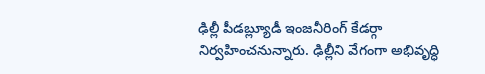ఢిల్లీ పీడబ్ల్యూడీ ఇంజనీరింగ్ కేడర్గా నిర్వహించనున్నారు. ఢిల్లీని వేగంగా అభివృద్ధి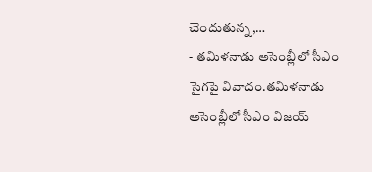చెందుతున్న,…
- తమిళనాడు అసెంబ్లీలో సీఎం సైగపై వివాదం.తమిళనాడు అసెంబ్లీలో సీఎం విజయ్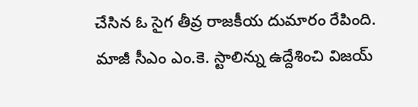చేసిన ఓ సైగ తీవ్ర రాజకీయ దుమారం రేపింది. మాజీ సీఎం ఎం.కె. స్టాలిన్ను ఉద్దేశించి విజయ్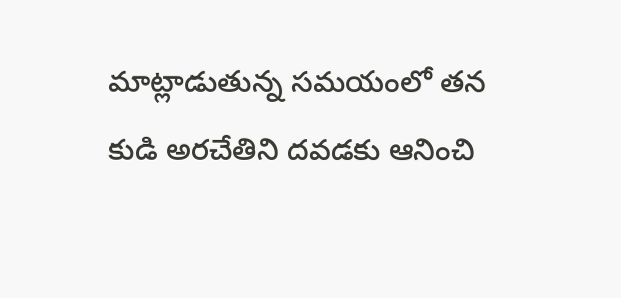మాట్లాడుతున్న సమయంలో తన కుడి అరచేతిని దవడకు ఆనించి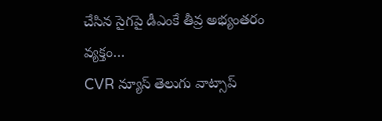చేసిన సైగపై డీఎంకే తీవ్ర అభ్యంతరం వ్యక్తం…
CVR న్యూస్ తెలుగు వాట్సాప్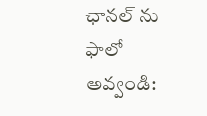ఛానల్ ను ఫాలో అవ్వండి: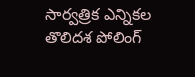సార్వత్రిక ఎన్నికల తొలిదశ పోలింగ్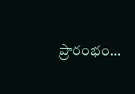ప్రారంభం…